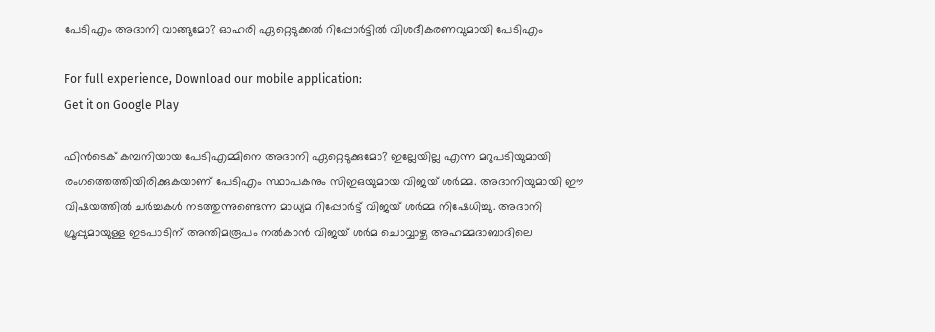പേടിഎം അദാനി വാങ്ങുമോ? ഓഹരി ഏറ്റെടുക്കൽ റിപ്പോർട്ടിൽ വിശദീകരണവുമായി പേടിഎം

For full experience, Download our mobile application:
Get it on Google Play

ഫിൻടെക് കമ്പനിയായ പേടിഎമ്മിനെ അദാനി ഏറ്റെടുക്കുമോ? ഇല്ലേയില്ല എന്ന മറുപടിയുമായി രംഗത്തെത്തിയിരിക്കുകയാണ് പേടിഎം സ്ഥാപകനും സിഇഒയുമായ വിജയ് ശർമ്മ. അദാനിയുമായി ഈ വിഷയത്തിൽ ചർച്ചകൾ നടത്തുന്നുണ്ടെന്ന മാധ്യമ റിപ്പോർട്ട് വിജയ് ശർമ്മ നിഷേധിച്ചു. അദാനി ഗ്രൂപ്പുമായുള്ള ഇടപാടിന് അന്തിമരൂപം നൽകാൻ വിജയ് ശർമ ചൊവ്വാഴ്ച അഹമ്മദാബാദിലെ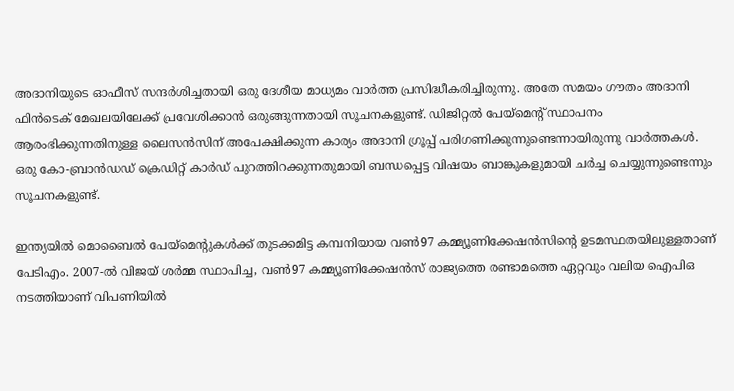അദാനിയുടെ ഓഫീസ് സന്ദർശിച്ചതായി ഒരു ദേശീയ മാധ്യമം വാർത്ത പ്രസിദ്ധീകരിച്ചിരുന്നു. അതേ സമയം ഗൗതം അദാനി ഫിൻടെക് മേഖലയിലേക്ക് പ്രവേശിക്കാൻ ഒരുങ്ങുന്നതായി സൂചനകളുണ്ട്. ഡിജിറ്റൽ പേയ്‌മെന്റ് സ്ഥാപനം ആരംഭിക്കുന്നതിനുള്ള ലൈസൻസിന് അപേക്ഷിക്കുന്ന കാര്യം അദാനി ഗ്രൂപ്പ് പരിഗണിക്കുന്നുണ്ടെന്നായിരുന്നു വാർത്തകൾ. ഒരു കോ-ബ്രാൻഡഡ് ക്രെഡിറ്റ് കാർഡ് പുറത്തിറക്കുന്നതുമായി ബന്ധപ്പെട്ട വിഷയം ബാങ്കുകളുമായി ചർച്ച ചെയ്യുന്നുണ്ടെന്നും സൂചനകളുണ്ട്.

ഇന്ത്യയിൽ മൊബൈൽ പേയ്‌മെന്റുകൾക്ക് തുടക്കമിട്ട കമ്പനിയായ വൺ97 കമ്മ്യൂണിക്കേഷൻസിന്റെ ഉടമസ്ഥതയിലുള്ളതാണ് പേടിഎം. 2007-ൽ വിജയ് ശർമ്മ സ്ഥാപിച്ച, വൺ97 കമ്മ്യൂണിക്കേഷൻസ് രാജ്യത്തെ രണ്ടാമത്തെ ഏറ്റവും വലിയ ഐപിഒ നടത്തിയാണ് വിപണിയിൽ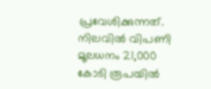പ്രവേശിക്കുന്നത്. നിലവിൽ വിപണി മൂലധനം 21,000 കോടി രൂപയിൽ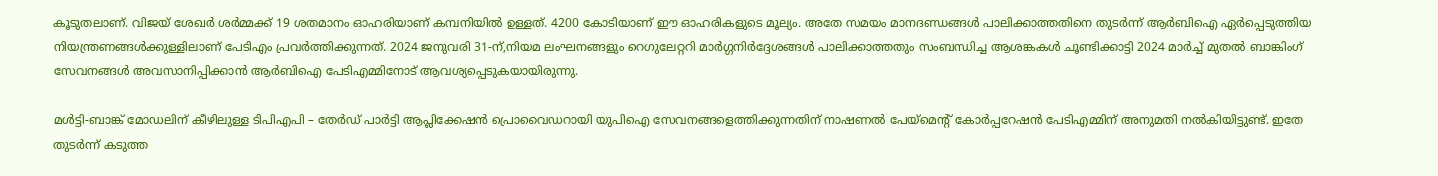കൂടുതലാണ്. വിജയ് ശേഖർ ശർമ്മക്ക് 19 ശതമാനം ഓഹരിയാണ് കമ്പനിയിൽ ഉള്ളത്. 4200 കോടിയാണ് ഈ ഓഹരികളുടെ മൂല്യം. അതേ സമയം മാനദണ്ഡങ്ങൾ പാലിക്കാത്തതിനെ തുടർന്ന് ആർബിഐ ഏർപ്പെടുത്തിയ നിയന്ത്രണങ്ങൾക്കുള്ളിലാണ് പേടിഎം പ്രവർത്തിക്കുന്നത്. 2024 ജനുവരി 31-ന്,നിയമ ലംഘനങ്ങളും റെഗുലേറ്ററി മാർഗ്ഗനിർദ്ദേശങ്ങൾ പാലിക്കാത്തതും സംബന്ധിച്ച ആശങ്കകൾ ചൂണ്ടിക്കാട്ടി 2024 മാർച്ച് മുതൽ ബാങ്കിംഗ് സേവനങ്ങൾ അവസാനിപ്പിക്കാൻ ആർബിഐ പേടിഎമ്മിനോട് ആവശ്യപ്പെടുകയായിരുന്നു.

മൾട്ടി-ബാങ്ക് മോഡലിന് കീഴിലുള്ള ടിപിഎപി – തേർഡ് പാർട്ടി ആപ്ലിക്കേഷൻ പ്രൊവൈഡറായി യുപിഐ സേവനങ്ങളെത്തിക്കുന്നതിന് നാഷണൽ പേയ്മെന്റ് കോർപ്പറേഷൻ പേടിഎമ്മിന് അനുമതി നൽകിയിട്ടുണ്ട്. ഇതേ തുടർന്ന് കടുത്ത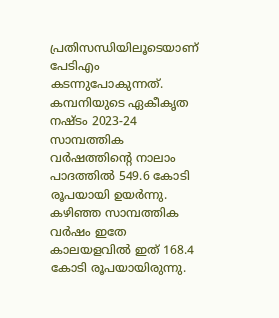പ്രതിസന്ധിയിലൂടെയാണ് പേടിഎം കടന്നുപോകുന്നത്. കമ്പനിയുടെ ഏകീകൃത നഷ്ടം 2023-24 സാമ്പത്തിക വർഷത്തിന്റെ നാലാം പാദത്തിൽ 549.6 കോടി രൂപയായി ഉയർന്നു. കഴിഞ്ഞ സാമ്പത്തിക വർഷം ഇതേ കാലയളവിൽ ഇത് 168.4 കോടി രൂപയായിരുന്നു.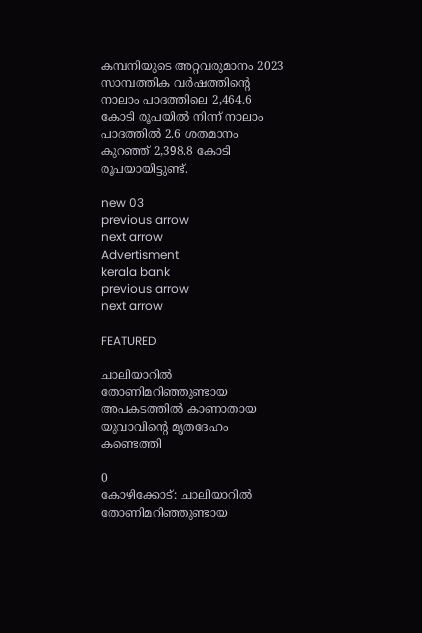കമ്പനിയുടെ അറ്റവരുമാനം 2023 സാമ്പത്തിക വർഷത്തിന്റെ നാലാം പാദത്തിലെ 2,464.6 കോടി രൂപയിൽ നിന്ന് നാലാം പാദത്തിൽ 2.6 ശതമാനം കുറഞ്ഞ് 2,398.8 കോടി രൂപയായിട്ടുണ്ട്.

new 03
previous arrow
next arrow
Advertisment
kerala bank
previous arrow
next arrow

FEATURED

ചാലിയാറിൽ തോണിമറിഞ്ഞുണ്ടായ അപകടത്തിൽ കാണാതായ യുവാവിന്റെ മൃതദേഹം കണ്ടെത്തി

0
കോഴിക്കോട്: ചാലിയാറിൽ തോണിമറിഞ്ഞുണ്ടായ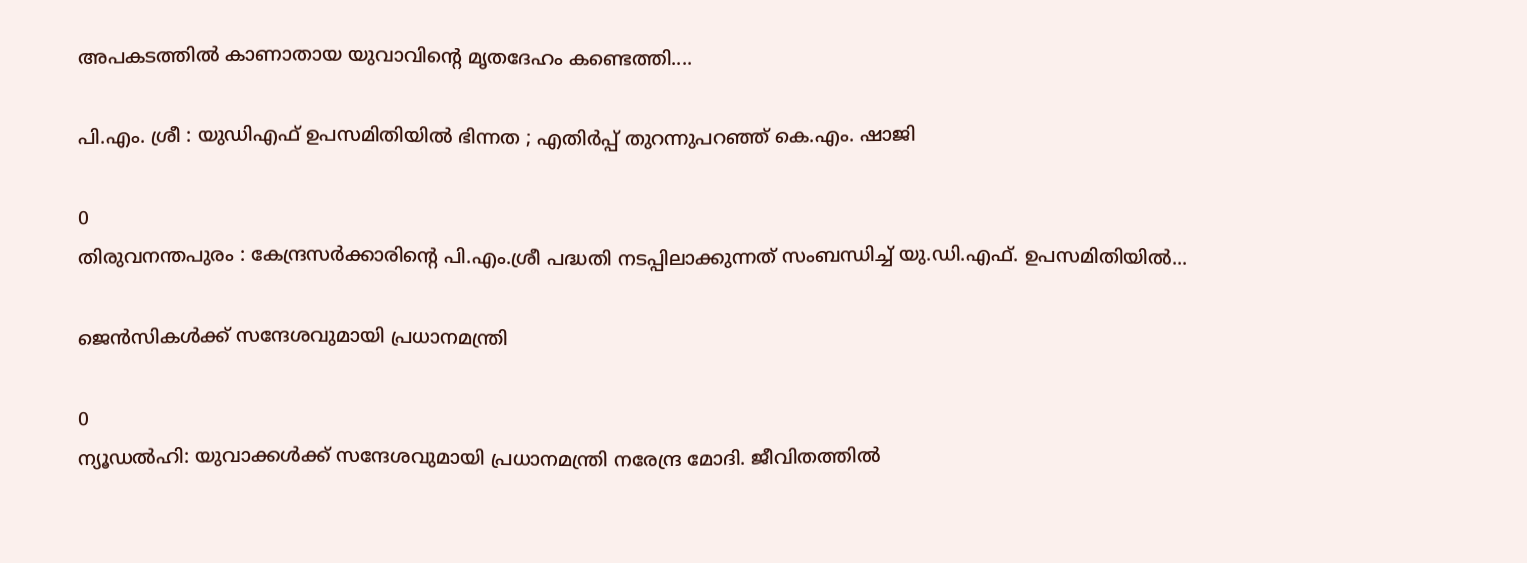അപകടത്തിൽ കാണാതായ യുവാവിന്റെ മൃതദേഹം കണ്ടെത്തി....

പി.എം. ശ്രീ : യുഡിഎഫ് ഉപസമിതിയിൽ ഭിന്നത ; എതിർപ്പ് തുറന്നുപറഞ്ഞ് കെ.എം. ഷാജി

0
തിരുവനന്തപുരം : കേന്ദ്രസർക്കാരിന്റെ പി.എം.ശ്രീ പദ്ധതി നടപ്പിലാക്കുന്നത് സംബന്ധിച്ച് യു.ഡി.എഫ്. ഉപസമിതിയിൽ...

ജെൻസികൾക്ക് സന്ദേശവുമായി പ്രധാനമന്ത്രി

0
ന്യൂഡൽഹി: യുവാക്കൾക്ക് സന്ദേശവുമായി പ്രധാനമന്ത്രി നരേന്ദ്ര മോദി. ജീവിതത്തിൽ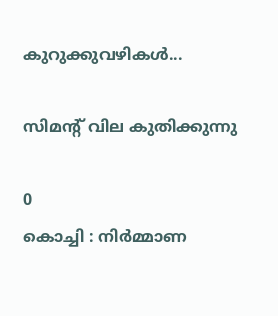കുറുക്കുവഴികൾ...

സിമന്റ് വില കുതിക്കുന്നു

0
കൊച്ചി : നിർമ്മാണ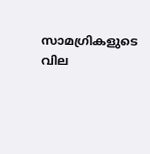സാമഗ്രികളുടെ വില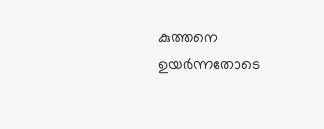കുത്തനെ ഉയർന്നതോടെ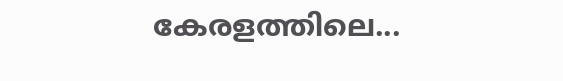കേരളത്തിലെ...